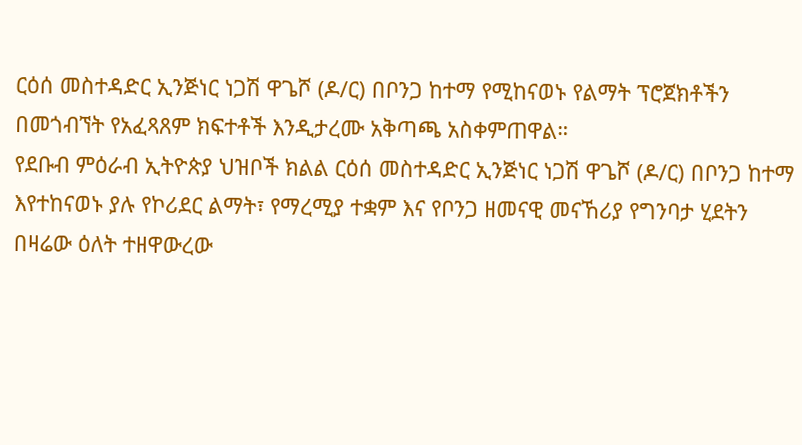ርዕሰ መስተዳድር ኢንጅነር ነጋሽ ዋጌሾ (ዶ/ር) በቦንጋ ከተማ የሚከናወኑ የልማት ፕሮጀክቶችን በመጎብኘት የአፈጻጸም ክፍተቶች እንዲታረሙ አቅጣጫ አስቀምጠዋል።
የደቡብ ምዕራብ ኢትዮጵያ ህዝቦች ክልል ርዕሰ መስተዳድር ኢንጅነር ነጋሽ ዋጌሾ (ዶ/ር) በቦንጋ ከተማ እየተከናወኑ ያሉ የኮሪደር ልማት፣ የማረሚያ ተቋም እና የቦንጋ ዘመናዊ መናኸሪያ የግንባታ ሂደትን በዛሬው ዕለት ተዘዋውረው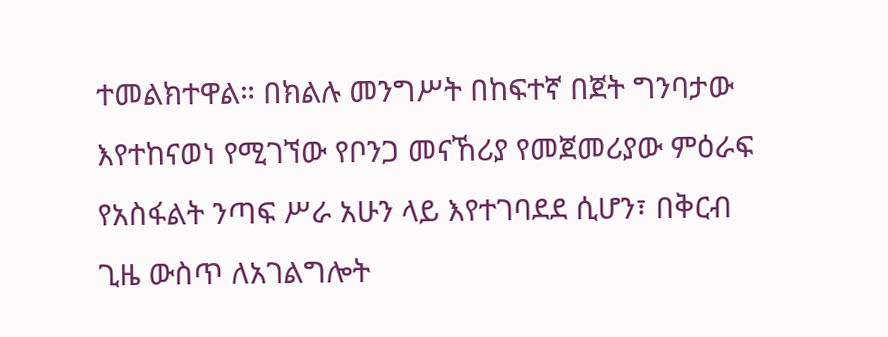ተመልክተዋል። በክልሉ መንግሥት በከፍተኛ በጀት ግንባታው እየተከናወነ የሚገኘው የቦንጋ መናኸሪያ የመጀመሪያው ምዕራፍ የአስፋልት ንጣፍ ሥራ አሁን ላይ እየተገባደደ ሲሆን፣ በቅርብ ጊዜ ውስጥ ለአገልግሎት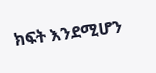ክፍት እንደሚሆን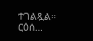ተገልጿል። ርዕሰ…